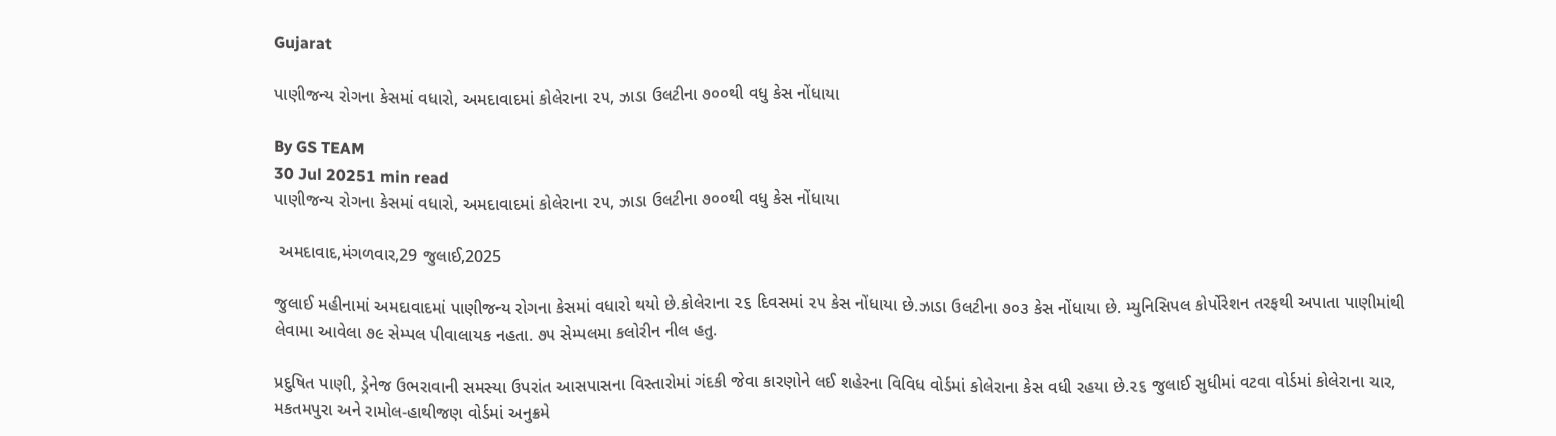Gujarat

પાણીજન્ય રોગના કેસમાં વધારો, અમદાવાદમાં કોલેરાના ૨૫, ઝાડા ઉલટીના ૭૦૦થી વધુ કેસ નોંધાયા

By GS TEAM
30 Jul 20251 min read
પાણીજન્ય રોગના કેસમાં વધારો, અમદાવાદમાં કોલેરાના ૨૫, ઝાડા ઉલટીના ૭૦૦થી વધુ કેસ નોંધાયા

 અમદાવાદ,મંગળવાર,29 જુલાઈ,2025

જુલાઈ મહીનામાં અમદાવાદમાં પાણીજન્ય રોગના કેસમાં વધારો થયો છે.કોલેરાના ૨૬ દિવસમાં ૨૫ કેસ નોંધાયા છે.ઝાડા ઉલટીના ૭૦૩ કેસ નોંધાયા છે. મ્યુનિસિપલ કોર્પોરેશન તરફથી અપાતા પાણીમાંથી લેવામા આવેલા ૭૯ સેમ્પલ પીવાલાયક નહતા. ૭૫ સેમ્પલમા કલોરીન નીલ હતુ.

પ્રદુષિત પાણી, ડ્રેનેજ ઉભરાવાની સમસ્યા ઉપરાંત આસપાસના વિસ્તારોમાં ગંદકી જેવા કારણોને લઈ શહેરના વિવિધ વોર્ડમાં કોલેરાના કેસ વધી રહયા છે.૨૬ જુલાઈ સુધીમાં વટવા વોર્ડમાં કોલેરાના ચાર, મકતમપુરા અને રામોલ-હાથીજણ વોર્ડમાં અનુક્રમે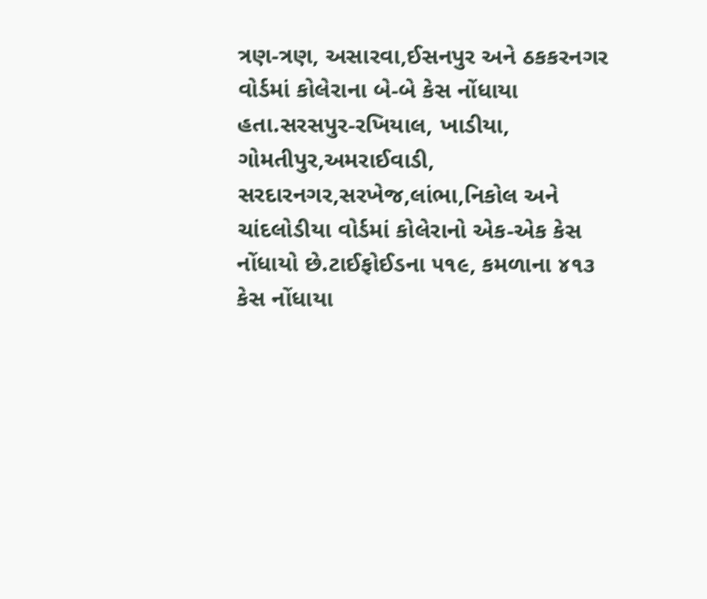ત્રણ-ત્રણ, અસારવા,ઈસનપુર અને ઠકકરનગર વોર્ડમાં કોલેરાના બે-બે કેસ નોંધાયા હતા.સરસપુર-રખિયાલ, ખાડીયા, ગોમતીપુર,અમરાઈવાડી, સરદારનગર,સરખેજ,લાંભા,નિકોલ અને ચાંદલોડીયા વોર્ડમાં કોલેરાનો એક-એક કેસ નોંધાયો છે.ટાઈફોઈડના ૫૧૯, કમળાના ૪૧૩ કેસ નોંધાયા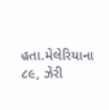હતા.મેલેરિયાના ૮૯, ઝેરી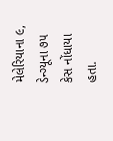મેલેરિયાના ૯, ડેન્ગ્યૂના ૭૫ કેસ નોંધાયા હતા.